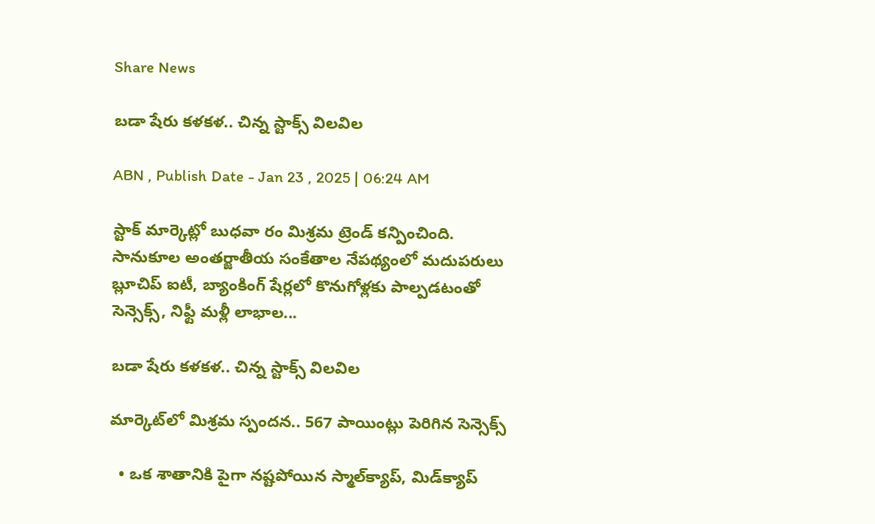Share News

బడా షేరు కళకళ.. చిన్న స్టాక్స్‌ విలవిల

ABN , Publish Date - Jan 23 , 2025 | 06:24 AM

స్టాక్‌ మార్కెట్లో బుధవా రం మిశ్రమ ట్రెండ్‌ కన్పించింది. సానుకూల అంతర్జాతీయ సంకేతాల నేపథ్యంలో మదుపరులు బ్లూచిప్‌ ఐటీ, బ్యాంకింగ్‌ షేర్లలో కొనుగోళ్లకు పాల్పడటంతో సెన్సెక్స్‌, నిఫ్టీ మళ్లీ లాభాల...

బడా షేరు కళకళ.. చిన్న స్టాక్స్‌ విలవిల

మార్కెట్‌లో మిశ్రమ స్పందన.. 567 పాయింట్లు పెరిగిన సెన్సెక్స్‌

  • ఒక శాతానికి పైగా నష్టపోయిన స్మాల్‌క్యాప్‌, మిడ్‌క్యాప్‌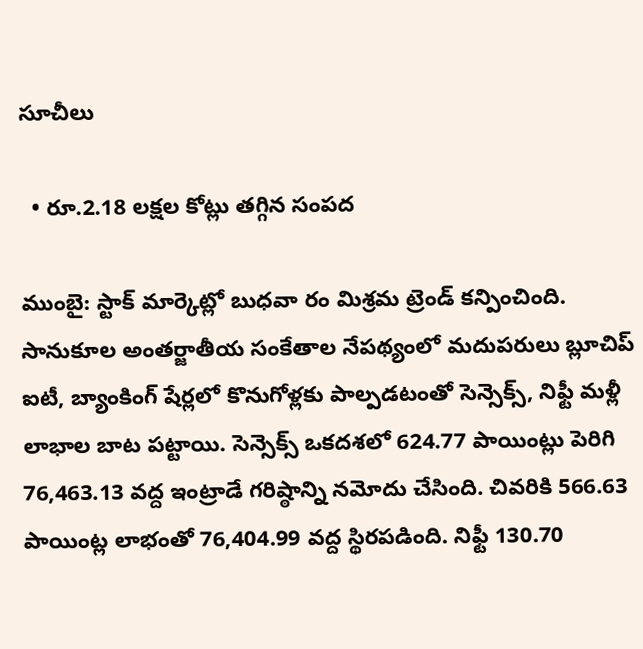సూచీలు

  • రూ.2.18 లక్షల కోట్లు తగ్గిన సంపద

ముంబై: స్టాక్‌ మార్కెట్లో బుధవా రం మిశ్రమ ట్రెండ్‌ కన్పించింది. సానుకూల అంతర్జాతీయ సంకేతాల నేపథ్యంలో మదుపరులు బ్లూచిప్‌ ఐటీ, బ్యాంకింగ్‌ షేర్లలో కొనుగోళ్లకు పాల్పడటంతో సెన్సెక్స్‌, నిఫ్టీ మళ్లీ లాభాల బాట పట్టాయి. సెన్సెక్స్‌ ఒకదశలో 624.77 పాయింట్లు పెరిగి 76,463.13 వద్ద ఇంట్రాడే గరిష్ఠాన్ని నమోదు చేసింది. చివరికి 566.63 పాయింట్ల లాభంతో 76,404.99 వద్ద స్థిరపడింది. నిఫ్టీ 130.70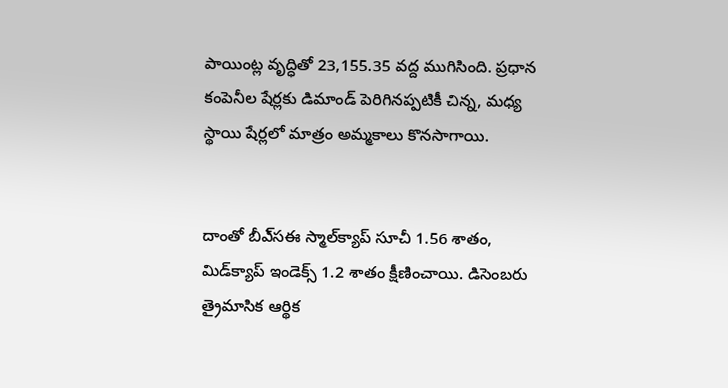పాయింట్ల వృద్ధితో 23,155.35 వద్ద ముగిసింది. ప్రధాన కంపెనీల షేర్లకు డిమాండ్‌ పెరిగినప్పటికీ చిన్న, మధ్య స్థాయి షేర్లలో మాత్రం అమ్మకాలు కొనసాగాయి.


దాంతో బీఎ్‌సఈ స్మాల్‌క్యాప్‌ సూచీ 1.56 శాతం, మిడ్‌క్యాప్‌ ఇండెక్స్‌ 1.2 శాతం క్షీణించాయి. డిసెంబరు త్రైమాసిక ఆర్థిక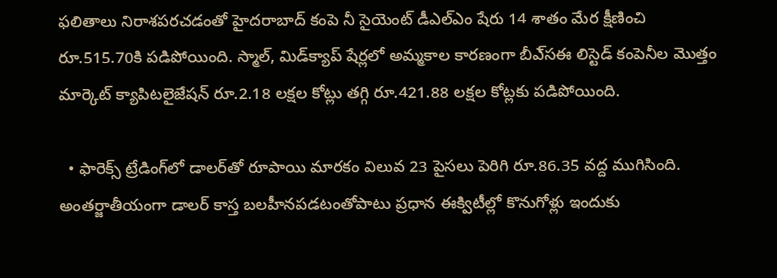ఫలితాలు నిరాశపరచడంతో హైదరాబాద్‌ కంపె నీ సైయెంట్‌ డీఎల్‌ఎం షేరు 14 శాతం మేర క్షీణించి రూ.515.70కి పడిపోయింది. స్మాల్‌, మిడ్‌క్యాప్‌ షేర్లలో అమ్మకాల కారణంగా బీఎ్‌సఈ లిస్టెడ్‌ కంపెనీల మొత్తం మార్కెట్‌ క్యాపిటలైజేషన్‌ రూ.2.18 లక్షల కోట్లు తగ్గి రూ.421.88 లక్షల కోట్లకు పడిపోయింది.

  • ఫారెక్స్‌ ట్రేడింగ్‌లో డాలర్‌తో రూపాయి మారకం విలువ 23 పైసలు పెరిగి రూ.86.35 వద్ద ముగిసింది. అంతర్జాతీయంగా డాలర్‌ కాస్త బలహీనపడటంతోపాటు ప్రధాన ఈక్విటీల్లో కొనుగోళ్లు ఇందుకు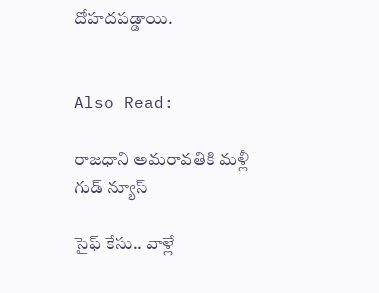దోహదపడ్డాయి.


Also Read:

రాజధాని అమరావతికి మళ్లీ గుడ్ న్యూస్

సైఫ్ కేసు.. వాళ్లే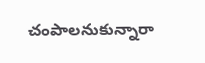చంపాలనుకున్నారా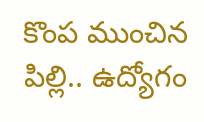కొంప ముంచిన పిల్లి.. ఉద్యోగం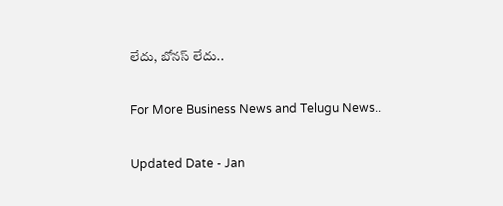లేదు, బోనస్ లేదు..

For More Business News and Telugu News..

Updated Date - Jan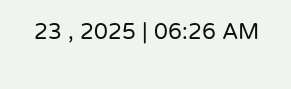23 , 2025 | 06:26 AM